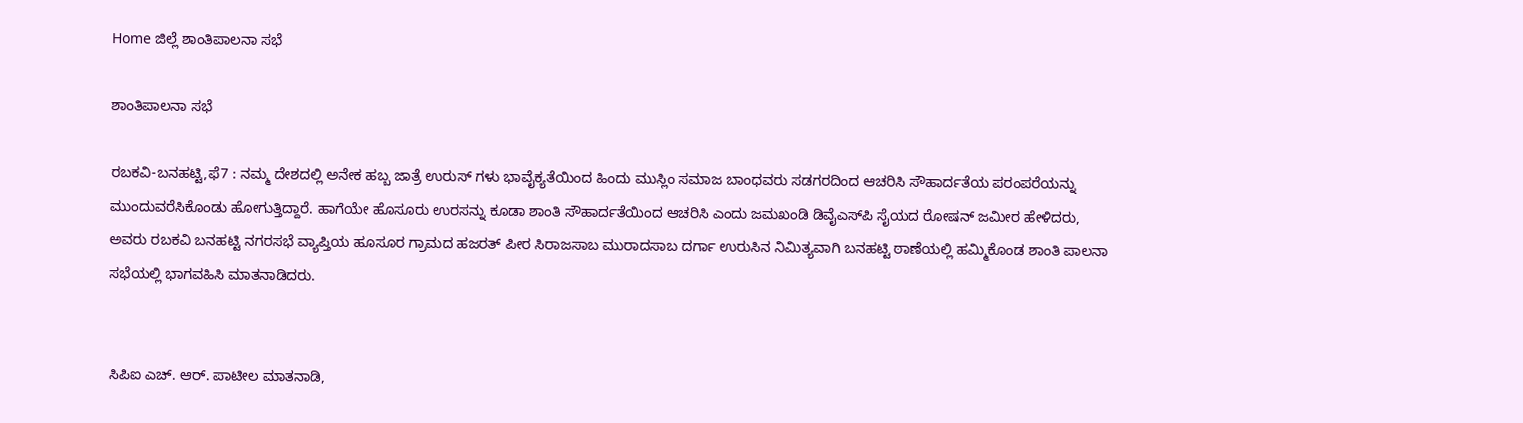Home ಜಿಲ್ಲೆ ಶಾಂತಿಪಾಲನಾ ಸಭೆ

ಶಾಂತಿಪಾಲನಾ ಸಭೆ

ರಬಕವಿ-ಬನಹಟ್ಟಿ,ಫೆ7 : ನಮ್ಮ ದೇಶದಲ್ಲಿ ಅನೇಕ ಹಬ್ಬ ಜಾತ್ರೆ ಉರುಸ್ ಗಳು ಭಾವೈಕ್ಯತೆಯಿಂದ ಹಿಂದು ಮುಸ್ಲಿಂ ಸಮಾಜ ಬಾಂಧವರು ಸಡಗರದಿಂದ ಆಚರಿಸಿ ಸೌಹಾರ್ದತೆಯ ಪರಂಪರೆಯನ್ನು ಮುಂದುವರೆಸಿಕೊಂಡು ಹೋಗುತ್ತಿದ್ದಾರೆ. ಹಾಗೆಯೇ ಹೊಸೂರು ಉರಸನ್ನು ಕೂಡಾ ಶಾಂತಿ ಸೌಹಾರ್ದತೆಯಿಂದ ಆಚರಿಸಿ ಎಂದು ಜಮಖಂಡಿ ಡಿವೈಎಸ್‍ಪಿ ಸೈಯದ ರೋಷನ್ ಜಮೀರ ಹೇಳಿದರು,
ಅವರು ರಬಕವಿ ಬನಹಟ್ಟಿ ನಗರಸಭೆ ವ್ಯಾಪ್ತಿಯ ಹೂಸೂರ ಗ್ರಾಮದ ಹಜರತ್ ಪೀರ ಸಿರಾಜಸಾಬ ಮುರಾದಸಾಬ ದರ್ಗಾ ಉರುಸಿನ ನಿಮಿತ್ಯವಾಗಿ ಬನಹಟ್ಟಿ ಠಾಣೆಯಲ್ಲಿ ಹಮ್ಮಿಕೊಂಡ ಶಾಂತಿ ಪಾಲನಾ ಸಭೆಯಲ್ಲಿ ಭಾಗವಹಿಸಿ ಮಾತನಾಡಿದರು.


ಸಿಪಿಐ ಎಚ್. ಆರ್. ಪಾಟೀಲ ಮಾತನಾಡಿ,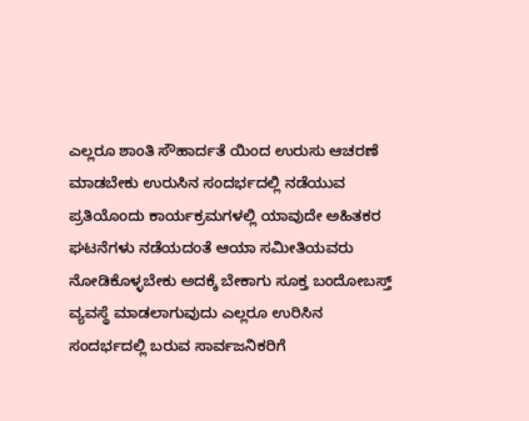ಎಲ್ಲರೂ ಶಾಂತಿ ಸೌಹಾರ್ದತೆ ಯಿಂದ ಉರುಸು ಆಚರಣೆ ಮಾಡಬೇಕು ಉರುಸಿನ ಸಂದರ್ಭದಲ್ಲಿ ನಡೆಯುವ ಪ್ರತಿಯೊಂದು ಕಾರ್ಯಕ್ರಮಗಳಲ್ಲಿ ಯಾವುದೇ ಅಹಿತಕರ ಘಟನೆಗಳು ನಡೆಯದಂತೆ ಆಯಾ ಸಮೀತಿಯವರು ನೋಡಿಕೊಳ್ಳಬೇಕು ಅದಕ್ಕೆ ಬೇಕಾಗು ಸೂಕ್ತ ಬಂದೋಬಸ್ತ್ ವ್ಯವಸ್ಥೆ ಮಾಡಲಾಗುವುದು ಎಲ್ಲರೂ ಉರಿಸಿನ ಸಂದರ್ಭದಲ್ಲಿ ಬರುವ ಸಾರ್ವಜನಿಕರಿಗೆ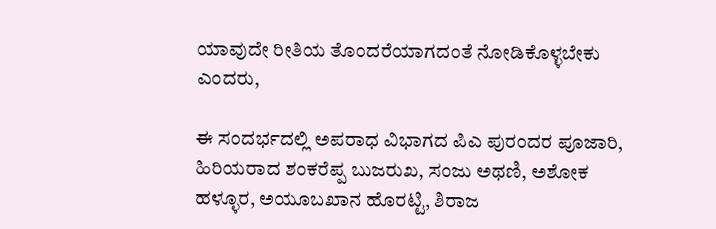ಯಾವುದೇ ರೀತಿಯ ತೊಂದರೆಯಾಗದಂತೆ ನೋಡಿಕೊಳ್ಳಬೇಕು ಎಂದರು,

ಈ ಸಂದರ್ಭದಲ್ಲಿ ಅಪರಾಧ ವಿಭಾಗದ ಪಿಎ ಪುರಂದರ ಪೂಜಾರಿ, ಹಿರಿಯರಾದ ಶಂಕರೆಪ್ಪ ಬುಜರುಖ, ಸಂಜು ಅಥಣಿ, ಅಶೋಕ ಹಳ್ಳೂರ, ಅಯೂಬಖಾನ ಹೊರಟ್ಟಿ, ಶಿರಾಜ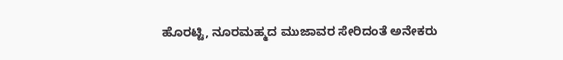ಹೊರಟ್ಟಿ, ನೂರಮಹ್ಮದ ಮುಜಾವರ ಸೇರಿದಂತೆ ಅನೇಕರು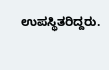ಉಪಸ್ಥಿತರಿದ್ದರು.